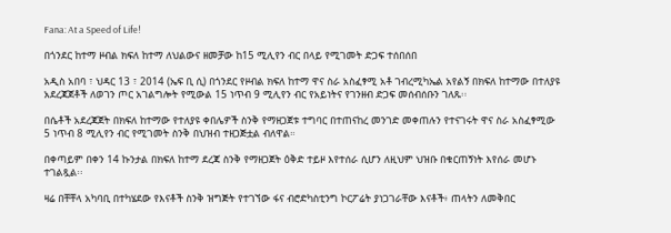Fana: At a Speed of Life!

በጎንደር ከተማ ዞብል ክፍለ ከተማ ለህልውና ዘመቻው ከ15 ሚሊየን ብር በላይ የሚገመት ድጋፍ ተሰበሰበ

አዲስ አበባ ፣ ህዳር 13 ፣ 2014 (ኤፍ ቢ ሲ) በጎንደር የዞብል ክፍለ ከተማ ዋና ስራ አስፈፃሚ አቶ ገብረሚካኤል አየልኝ በክፍለ ከተማው በተለያዩ አደረጃጀቶች ለወገን ጦር አገልግሎት የሚውል 15 ነጥብ 9 ሚሊየን ብር የአይነትና የገንዘብ ድጋፍ መሰብሰቡን ገለጹ፡፡

በሴቶች አደረጃጀት በክፍለ ከተማው የተለያዩ ቀበሌዎች ስንቅ የማዘጋጀቱ ተግባር በተጠናከረ መንገድ መቀጠሉን የተናገሩት ዋና ስራ አስፈፃሚው 5 ነጥብ 8 ሚሊየን ብር የሚገመት ስንቅ በህዝብ ተዘጋጅቷል ብለዋል።

በቀጣይም በቀን 14 ኩንታል በክፍለ ከተማ ደረጃ ስንቅ የማዘጋጀት ዕቅድ ተይዞ እየተሰራ ሲሆን ለዚህም ህዝቡ በቁርጠኝነት እየሰራ መሆኑ ተገልጿል፡፡

ዛሬ በቸቸላ አካባቢ በተካሄደው የእናቶች ስንቅ ዝግጅት የተገኘው ፋና ብሮድካስቲንግ ኮርፖሬት ያነጋገራቸው እናቶች፥ ጠላትን ለመቅበር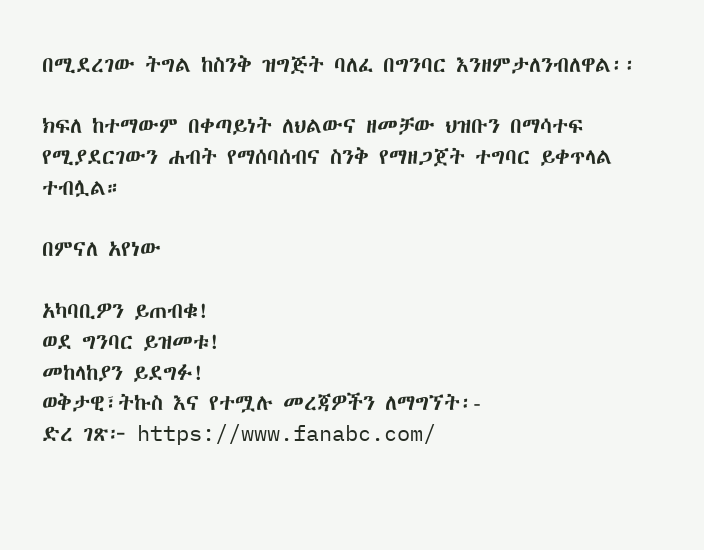በሚደረገው ትግል ከስንቅ ዝግጅት ባለፈ በግንባር እንዘምታለንብለዋል፡፡

ክፍለ ከተማውም በቀጣይነት ለህልውና ዘመቻው ህዝቡን በማሳተፍ የሚያደርገውን ሐብት የማሰባሰብና ስንቅ የማዘጋጀት ተግባር ይቀጥላል ተብሏል።

በምናለ አየነው

አካባቢዎን ይጠብቁ!
ወደ ግንባር ይዝመቱ!
መከላከያን ይደግፉ!
ወቅታዊ፣ትኩስ እና የተሟሉ መረጃዎችን ለማግኘት፡-
ድረ ገጽ፦ https://www.fanabc.com/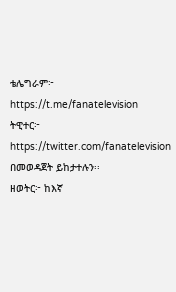ቴሌግራም፦ https://t.me/fanatelevision
ትዊተር፦ https://twitter.com/fanatelevision በመወዳጀት ይከታተሉን፡፡
ዘወትር፦ ከእኛ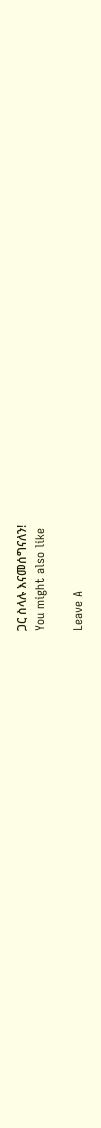ጋር ስላሉ እናመሰግናለን!
You might also like

Leave A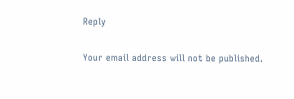Reply

Your email address will not be published.